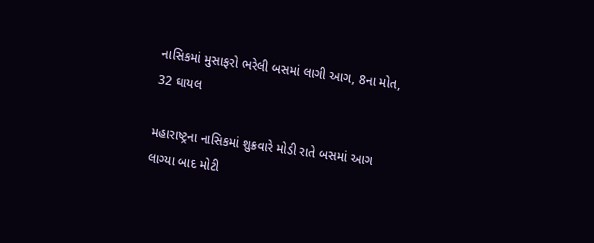નાસિકમાં મુસાફરો ભરેલી બસમાં લાગી આગ, 8ના મોત, 32 ઘાયલ

મહારાષ્ટ્રના નાસિકમાં શુક્રવારે મોડી રાતે બસમાં આગ લાગ્યા બાદ મોટી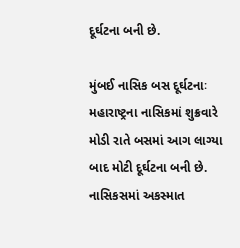દૂર્ઘટના બની છે.

મુંબઈ નાસિક બસ દૂર્ઘટનાઃ મહારાષ્ટ્રના નાસિકમાં શુક્રવારે મોડી રાતે બસમાં આગ લાગ્યા બાદ મોટી દૂર્ઘટના બની છે. નાસિકસમાં અકસ્માત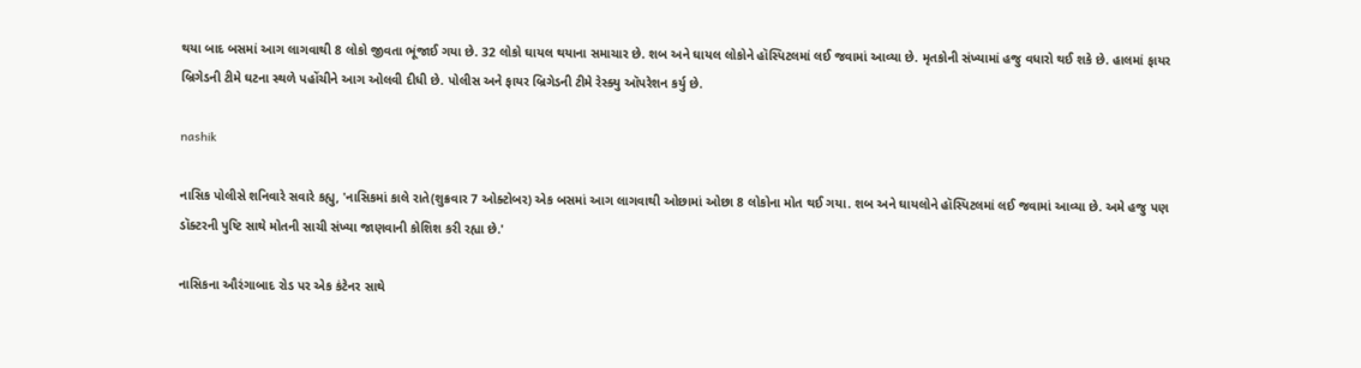થયા બાદ બસમાં આગ લાગવાથી 8 લોકો જીવતા ભૂંજાઈ ગયા છે. 32 લોકો ઘાયલ થયાના સમાચાર છે. શબ અને ઘાયલ લોકોને હૉસ્પિટલમાં લઈ જવામાં આવ્યા છે. મૃતકોની સંખ્યામાં હજુ વધારો થઈ શકે છે. હાલમાં ફાયર બ્રિગેડની ટીમે ઘટના સ્થળે પહોંચીને આગ ઓલવી દીધી છે. પોલીસ અને ફાયર બ્રિગેડની ટીમે રેસ્ક્યુ ઑપરેશન કર્યુ છે.

nashik

નાસિક પોલીસે શનિવારે સવારે કહ્યુ, 'નાસિકમાં કાલે રાતે(શુક્રવાર 7 ઓક્ટોબર) એક બસમાં આગ લાગવાથી ઓછામાં ઓછા 8 લોકોના મોત થઈ ગયા. શબ અને ઘાયલોને હૉસ્પિટલમાં લઈ જવામાં આવ્યા છે. અમે હજુ પણ ડૉક્ટરની પુષ્ટિ સાથે મોતની સાચી સંખ્યા જાણવાની કોશિશ કરી રહ્યા છે.'

નાસિકના ઔરંગાબાદ રોડ પર એક કંટેનર સાથે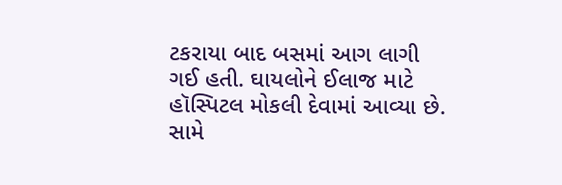ટકરાયા બાદ બસમાં આગ લાગી ગઈ હતી. ઘાયલોને ઈલાજ માટે હૉસ્પિટલ મોકલી દેવામાં આવ્યા છે. સામે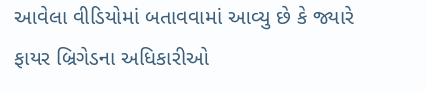આવેલા વીડિયોમાં બતાવવામાં આવ્યુ છે કે જ્યારે ફાયર બ્રિગેડના અધિકારીઓ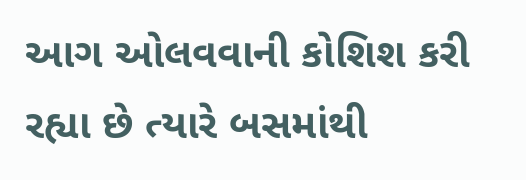આગ ઓલવવાની કોશિશ કરી રહ્યા છે ત્યારે બસમાંથી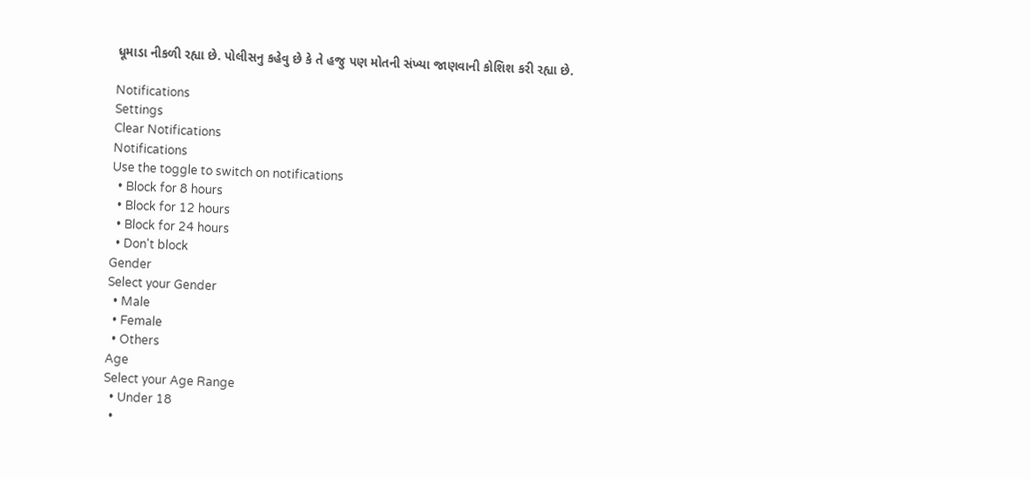ધૂમાડા નીકળી રહ્યા છે. પોલીસનુ કહેવુ છે કે તે હજુ પણ મોતની સંખ્યા જાણવાની કોશિશ કરી રહ્યા છે.

Notifications
Settings
Clear Notifications
Notifications
Use the toggle to switch on notifications
  • Block for 8 hours
  • Block for 12 hours
  • Block for 24 hours
  • Don't block
Gender
Select your Gender
  • Male
  • Female
  • Others
Age
Select your Age Range
  • Under 18
  •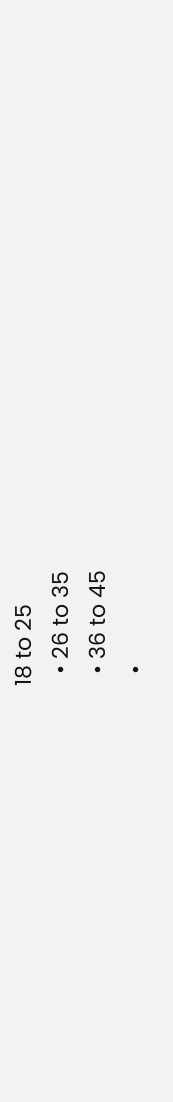18 to 25
  • 26 to 35
  • 36 to 45
  •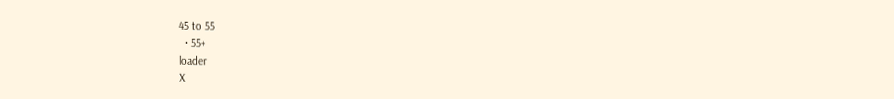45 to 55
  • 55+
loader
X